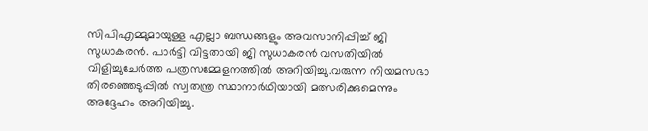സിപിഎമ്മുമായുള്ള എല്ലാ ബന്ധങ്ങളും അവസാനിപ്പിച്ച്‌ ജി സുധാകരൻ. പാർട്ടി വിട്ടതായി ജി സുധാകരൻ വസതിയില്‍ വിളിച്ചുചേർത്ത പത്രസമ്മേളനത്തില്‍ അറിയിച്ചു.വരുന്ന നിയമസഭാ തിരഞ്ഞെടുപ്പില്‍ സ്വതന്ത്ര സ്ഥാനാർഥിയായി മത്സരിക്കുമെന്നും അദ്ദേഹം അറിയിച്ചു.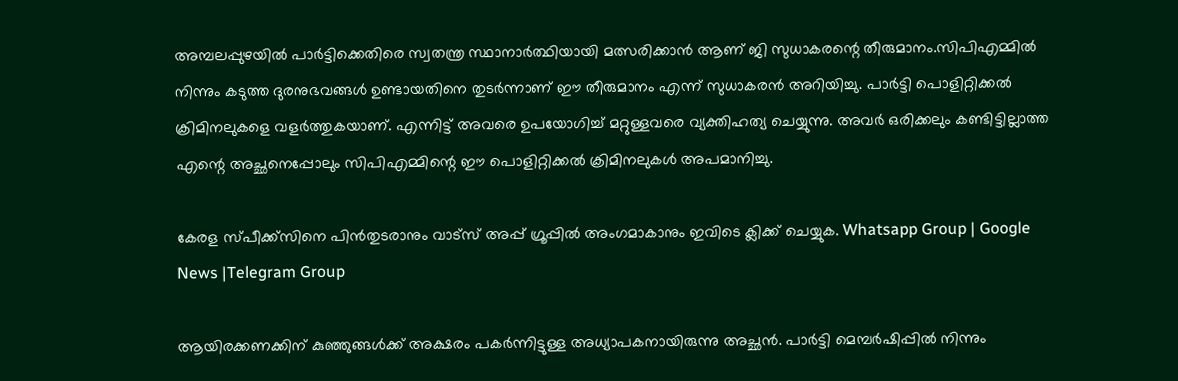അമ്പലപ്പുഴയില്‍ പാർട്ടിക്കെതിരെ സ്വതന്ത്ര സ്ഥാനാർത്ഥിയായി മത്സരിക്കാൻ ആണ് ജി സുധാകരന്റെ തീരുമാനം.സിപിഎമ്മില്‍ നിന്നും കടുത്ത ദുരനുഭവങ്ങള്‍ ഉണ്ടായതിനെ തുടർന്നാണ് ഈ തീരുമാനം എന്ന് സുധാകരൻ അറിയിച്ചു. പാർട്ടി പൊളിറ്റിക്കല്‍ ക്രിമിനലുകളെ വളർത്തുകയാണ്. എന്നിട്ട് അവരെ ഉപയോഗിച്ച്‌ മറ്റുള്ളവരെ വ്യക്തിഹത്യ ചെയ്യുന്നു. അവർ ഒരിക്കലും കണ്ടിട്ടില്ലാത്ത എന്റെ അച്ഛനെപ്പോലും സിപിഎമ്മിന്റെ ഈ പൊളിറ്റിക്കല്‍ ക്രിമിനലുകള്‍ അപമാനിച്ചു.

കേരള സ്പീക്ക്സിനെ പിൻതുടരാനും വാട്സ് അപ്പ് ഗ്രൂപ്പിൽ അംഗമാകാനും ഇവിടെ ക്ലിക്ക് ചെയ്യുക. Whatsapp Group | Google News |Telegram Group

ആയിരക്കണക്കിന് കുഞ്ഞുങ്ങള്‍ക്ക് അക്ഷരം പകർന്നിട്ടുള്ള അധ്യാപകനായിരുന്നു അച്ഛൻ. പാർട്ടി മെമ്പർഷിപ്പില്‍ നിന്നും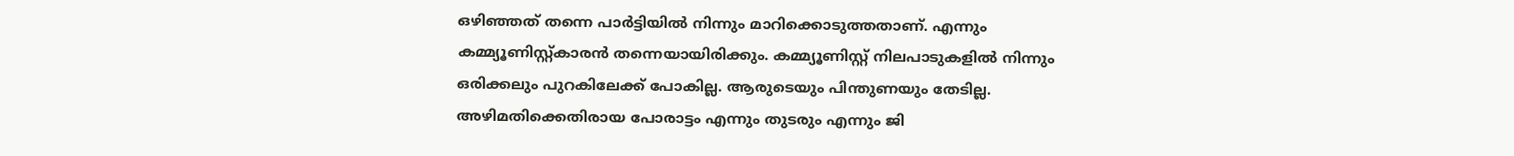ഒഴിഞ്ഞത് തന്നെ പാർട്ടിയില്‍ നിന്നും മാറിക്കൊടുത്തതാണ്. എന്നും കമ്മ്യൂണിസ്റ്റ്കാരൻ തന്നെയായിരിക്കും. കമ്മ്യൂണിസ്റ്റ് നിലപാടുകളില്‍ നിന്നും ഒരിക്കലും പുറകിലേക്ക് പോകില്ല. ആരുടെയും പിന്തുണയും തേടില്ല. അഴിമതിക്കെതിരായ പോരാട്ടം എന്നും തുടരും എന്നും ജി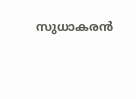സുധാകരൻ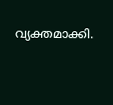വ്യക്തമാക്കി.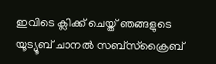ഇവിടെ ക്ലിക്ക് ചെയ്ത് ഞങ്ങളുടെ യൂട്യൂബ് ചാനൽ സബ്സ്ക്രൈബ്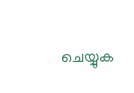ചെയ്യുക